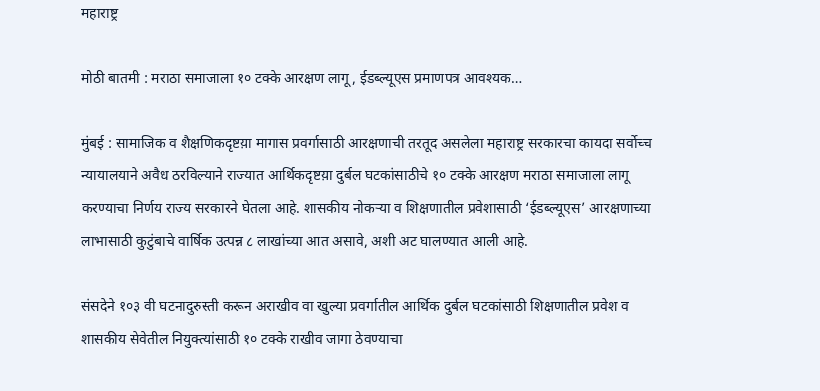महाराष्ट्र

मोठी बातमी : मराठा समाजाला १० टक्के आरक्षण लागू, ईडब्ल्यूएस प्रमाणपत्र आवश्यक…

मुंबई : सामाजिक व शैक्षणिकदृष्टय़ा मागास प्रवर्गासाठी आरक्षणाची तरतूद असलेला महाराष्ट्र सरकारचा कायदा सर्वोच्च न्यायालयाने अवैध ठरविल्याने राज्यात आर्थिकदृष्टय़ा दुर्बल घटकांसाठीचे १० टक्के आरक्षण मराठा समाजाला लागू करण्याचा निर्णय राज्य सरकारने घेतला आहे. शासकीय नोकऱ्या व शिक्षणातील प्रवेशासाठी ‘ईडब्ल्यूएस’ आरक्षणाच्या लाभासाठी कुटुंबाचे वार्षिक उत्पन्न ८ लाखांच्या आत असावे, अशी अट घालण्यात आली आहे.

संसदेने १०३ वी घटनादुरुस्ती करून अराखीव वा खुल्या प्रवर्गातील आर्थिक दुर्बल घटकांसाठी शिक्षणातील प्रवेश व शासकीय सेवेतील नियुक्त्यांसाठी १० टक्के राखीव जागा ठेवण्याचा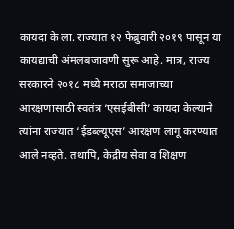कायदा के ला. राज्यात १२ फेब्रुवारी २०१९ पासून या कायद्याची अंमलबजावणी सुरू आहे. मात्र, राज्य सरकारने २०१८ मध्ये मराठा समाजाच्या आरक्षणासाठी स्वतंत्र ‘एसईबीसी’ कायदा केल्याने त्यांना राज्यात ‘ईडब्ल्यूएस’ आरक्षण लागू करण्यात आले नव्हते. तथापि, केद्रीय सेवा व शिक्षण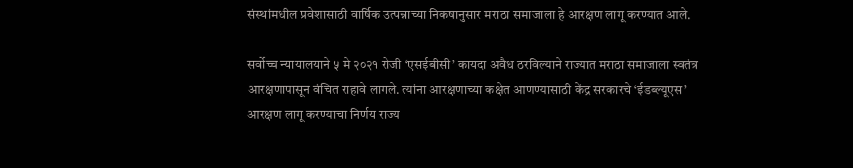संस्थांमधील प्रवेशासाठी वार्षिक उत्पन्नाच्या निकषानुसार मराठा समाजाला हे आरक्षण लागू करण्यात आले.

सर्वोच्च न्यायालयाने ५ मे २०२१ रोजी ‘एसईबीसी’ कायदा अवैध ठरविल्याने राज्यात मराठा समाजाला स्वतंत्र आरक्षणापासून वंचित राहावे लागले. त्यांना आरक्षणाच्या कक्षेत आणण्यासाठी केंद्र सरकारचे ‘ईडब्ल्यूएस’ आरक्षण लागू करण्याचा निर्णय राज्य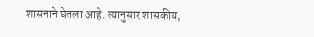शासनाने घेतला आहे. त्यानुसार शासकीय,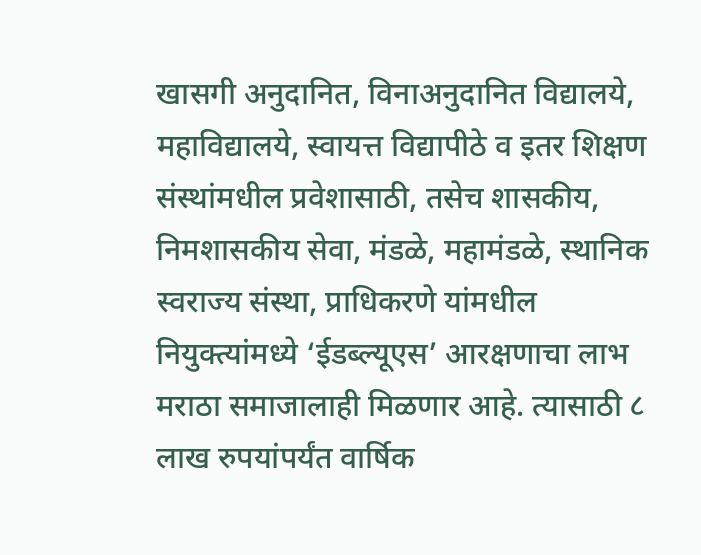खासगी अनुदानित, विनाअनुदानित विद्यालये, महाविद्यालये, स्वायत्त विद्यापीठे व इतर शिक्षण संस्थांमधील प्रवेशासाठी, तसेच शासकीय, निमशासकीय सेवा, मंडळे, महामंडळे, स्थानिक स्वराज्य संस्था, प्राधिकरणे यांमधील नियुक्त्यांमध्ये ‘ईडब्ल्यूएस’ आरक्षणाचा लाभ मराठा समाजालाही मिळणार आहे. त्यासाठी ८ लाख रुपयांपर्यंत वार्षिक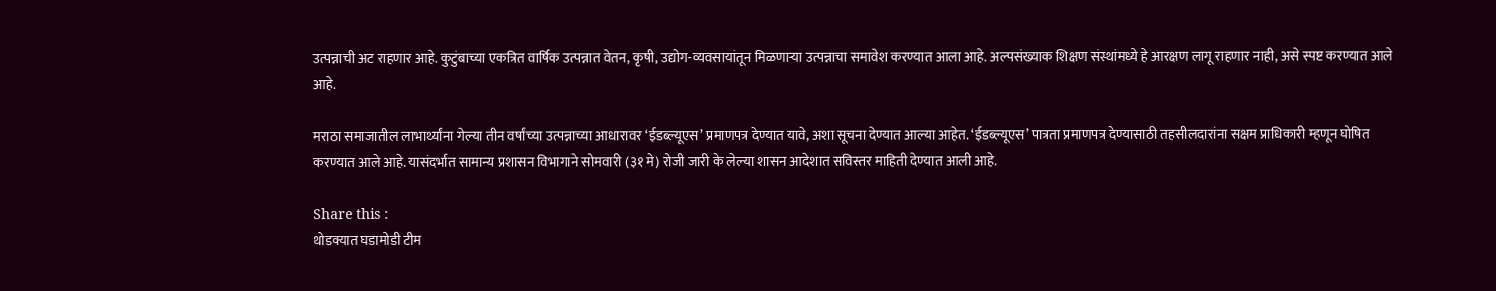उत्पन्नाची अट राहणार आहे. कुटुंबाच्या एकत्रित वार्षिक उत्पन्नात वेतन, कृषी, उद्योग-व्यवसायांतून मिळणाऱ्या उत्पन्नाचा समावेश करण्यात आला आहे. अल्पसंख्याक शिक्षण संस्थांमध्ये हे आरक्षण लागू राहणार नाही, असे स्पष्ट करण्यात आले आहे.

मराठा समाजातील लाभार्थ्यांना गेल्या तीन वर्षांच्या उत्पन्नाच्या आधारावर ‘ईडब्ल्यूएस’ प्रमाणपत्र देण्यात यावे, अशा सूचना देण्यात आल्या आहेत. ‘ईडब्ल्यूएस’ पात्रता प्रमाणपत्र देण्यासाठी तहसीलदारांना सक्षम प्राधिकारी म्हणून घोषित करण्यात आले आहे. यासंदर्भात सामान्य प्रशासन विभागाने सोमवारी (३१ मे) रोजी जारी के लेल्या शासन आदेशात सविस्तर माहिती देण्यात आली आहे.

Share this :
थोडक्यात घडामोडी टीम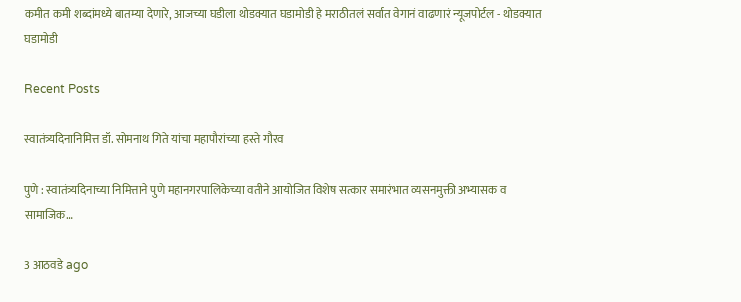कमीत कमी शब्दांमध्ये बातम्या देणारे, आजच्या घडीला थोडक्यात घडामोडी हे मराठीतलं सर्वात वेगानं वाढणारं न्यूजपोर्टल - थोडक्यात घडामोडी

Recent Posts

स्वातंत्र्यदिनानिमित्त डॉ. सोमनाथ गिते यांचा महापौरांच्या हस्ते गौरव

पुणे : स्वातंत्र्यदिनाच्या निमित्ताने पुणे महानगरपालिकेच्या वतीने आयोजित विशेष सत्कार समारंभात व्यसनमुक्ती अभ्यासक व सामाजिक…

3 आठवडे ago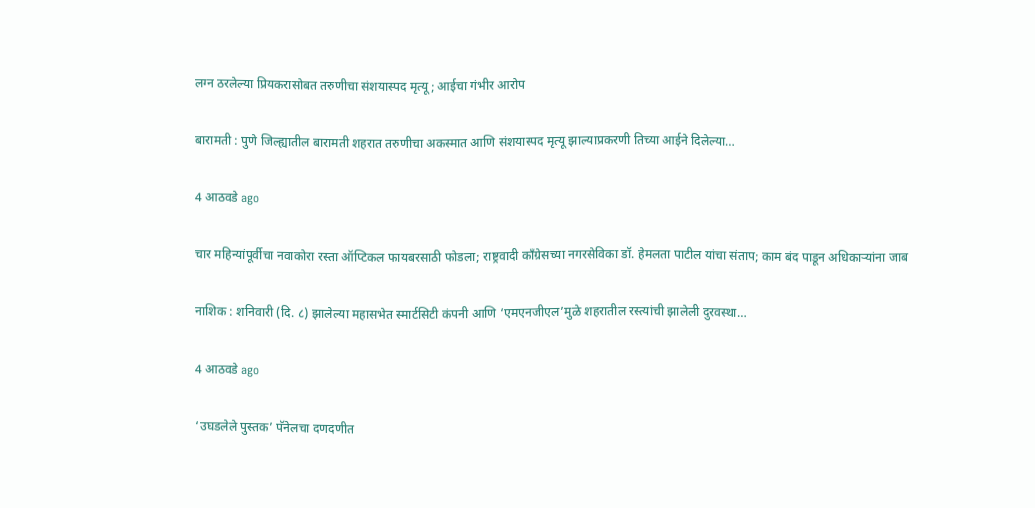लग्न ठरलेल्या प्रियकरासोबत तरुणीचा संशयास्पद मृत्यू; आईचा गंभीर आरोप

बारामती : पुणे जिल्ह्यातील बारामती शहरात तरुणीचा अकस्मात आणि संशयास्पद मृत्यू झाल्याप्रकरणी तिच्या आईने दिलेल्या…

4 आठवडे ago

चार महिन्यांपूर्वीचा नवाकोरा रस्ता ऑप्टिकल फायबरसाठी फोडला; राष्ट्रवादी काँग्रेसच्या नगरसेविका डॉ. हेमलता पाटील यांचा संताप; काम बंद पाडून अधिकाऱ्यांना जाब

नाशिक : शनिवारी (दि. ८) झालेल्या महासभेत स्मार्टसिटी कंपनी आणि ‘एमएनजीएल’मुळे शहरातील रस्त्यांची झालेली दुरवस्था…

4 आठवडे ago

‘उघडलेले पुस्तक’ पॅनेलचा दणदणीत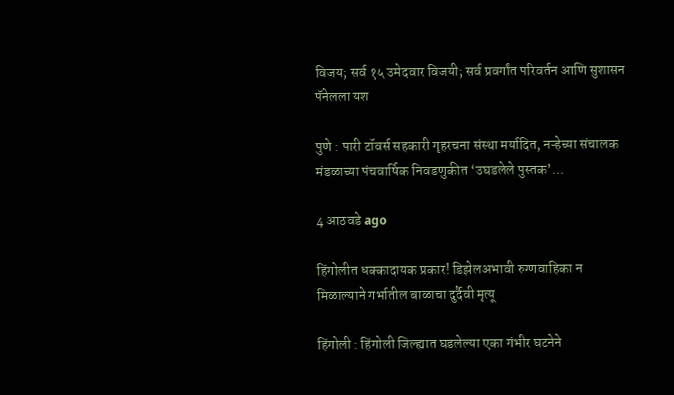विजय; सर्व १५ उमेदवार विजयी; सर्व प्रवर्गांत परिवर्तन आणि सुशासन पॅनेलला यश

पुणे : पारी टॉवर्स सहकारी गृहरचना संस्था मर्यादित, नऱ्हेच्या संचालक मंडळाच्या पंचवार्षिक निवडणुकीत ‘उघडलेले पुस्तक’…

4 आठवडे ago

हिंगोलीत धक्कादायक प्रकार! डिझेलअभावी रुग्णवाहिका न मिळाल्याने गर्भातील बाळाचा दुर्दैवी मृत्यू

हिंगोली : हिंगोली जिल्ह्यात घडलेल्या एका गंभीर घटनेने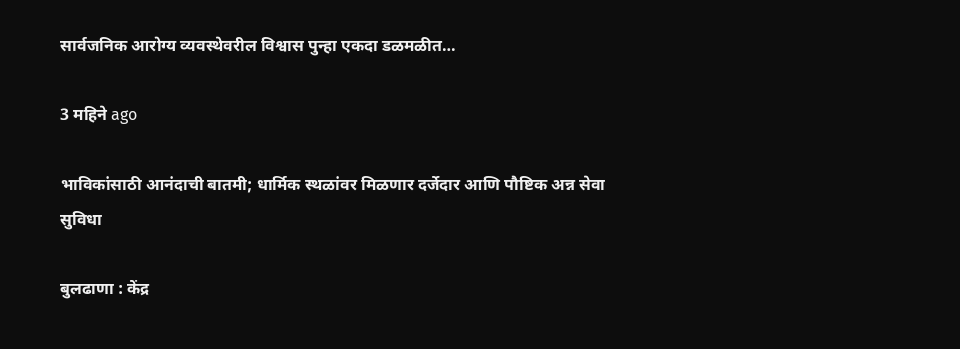सार्वजनिक आरोग्य व्यवस्थेवरील विश्वास पुन्हा एकदा डळमळीत…

3 महिने ago

भाविकांसाठी आनंदाची बातमी; धार्मिक स्थळांवर मिळणार दर्जेदार आणि पौष्टिक अन्न सेवा सुविधा

बुलढाणा : केंद्र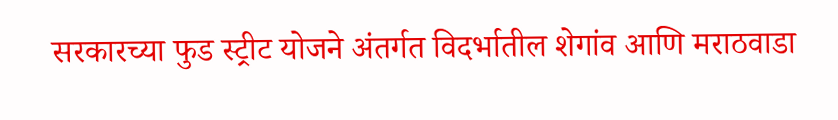सरकारच्या फुड स्ट्रीट योजने अंतर्गत विदर्भातील शेगांव आणि मराठवाडा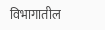विभागातील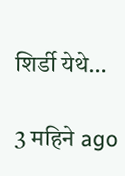शिर्डी येथे…

3 महिने ago